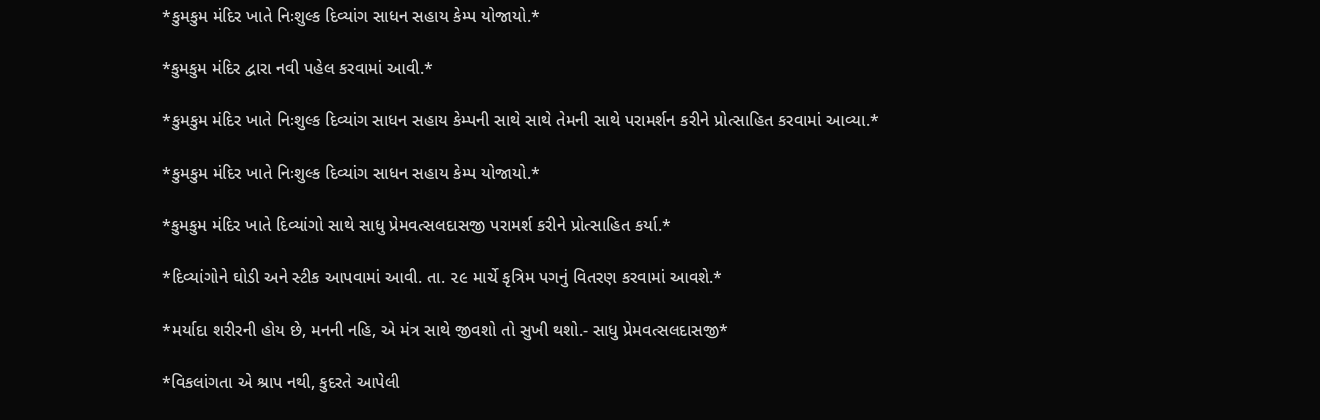*કુમકુમ મંદિર ખાતે નિઃશુલ્ક દિવ્યાંગ સાધન સહાય કેમ્પ યોજાયો.*

*કુમકુમ મંદિર દ્વારા નવી પહેલ કરવામાં આવી.*

*કુમકુમ મંદિર ખાતે નિઃશુલ્ક દિવ્યાંગ સાધન સહાય કેમ્પની સાથે સાથે તેમની સાથે પરામર્શન કરીને પ્રોત્સાહિત કરવામાં આવ્યા.*

*કુમકુમ મંદિર ખાતે નિઃશુલ્ક દિવ્યાંગ સાધન સહાય કેમ્પ યોજાયો.*

*કુમકુમ મંદિર ખાતે દિવ્યાંગો સાથે સાધુ પ્રેમવત્સલદાસજી પરામર્શ કરીને પ્રોત્સાહિત કર્યા.*

*દિવ્યાંગોને ઘોડી અને સ્ટીક આપવામાં આવી. તા. ૨૯ માર્ચે કૃત્રિમ પગનું વિતરણ કરવામાં આવશે.*

*મર્યાદા શરીરની હોય છે, મનની નહિ, એ મંત્ર સાથે જીવશો તો સુખી થશો.- સાધુ પ્રેમવત્સલદાસજી*

*વિકલાંગતા એ શ્રાપ નથી, કુદરતે આપેલી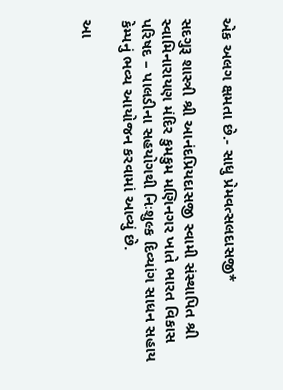એક અલગ ક્ષમતા છે.- સાધુ પ્રેમવત્સલદાસજી*

સદગુરૂ શાસ્ત્રી શ્રી આનંદપ્રિયદાસજી સ્વામી સંસ્થાપિત શ્રી સ્વામિનારાયણ મંદિર કુમકુમ મણિનગર ખાતે ભારત વિકાસ પરિષદ – પાલડીના સહયોગથી નિઃશુલ્ક દિવ્યાંગ સાધન સહાય કેમ્પનું ભવ્ય આયોજન કરવામાં આવ્યું છે.

આ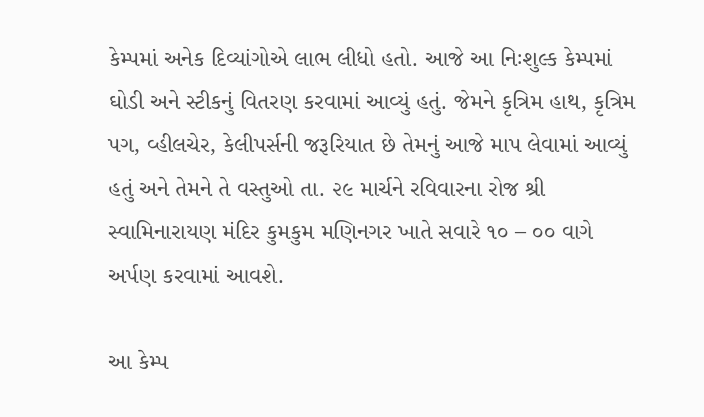કેમ્પમાં અનેક દિવ્યાંગોએ લાભ લીધો હતો. આજે આ નિઃશુલ્ક કેમ્પમાં ઘોડી અને સ્ટીકનું વિતરણ કરવામાં આવ્યું હતું. જેમને કૃત્રિમ હાથ, કૃત્રિમ પગ, વ્હીલચેર, કેલીપર્સની જરૂરિયાત છે તેમનું આજે માપ લેવામાં આવ્યું હતું અને તેમને તે વસ્તુઓ તા. ૨૯ માર્ચને રવિવારના રોજ શ્રી સ્વામિનારાયણ મંદિર કુમકુમ મણિનગર ખાતે સવારે ૧૦ – ૦૦ વાગે અર્પણ કરવામાં આવશે.

આ કેમ્પ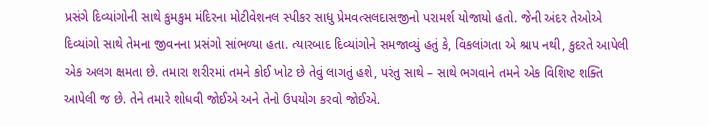પ્રસંગે દિવ્યાંગોની સાથે કુમકુમ મંદિરના મોટીવેશનલ સ્પીકર સાધુ પ્રેમવત્સલદાસજીનો પરામર્શ યોજાયો હતો. જેની અંદર તેઓએ દિવ્યાંગો સાથે તેમના જીવનના પ્રસંગો સાંભળ્યા હતા. ત્યારબાદ દિવ્યાંગોને સમજાવ્યું હતું કે, વિકલાંગતા એ શ્રાપ નથી, કુદરતે આપેલી એક અલગ ક્ષમતા છે. તમારા શરીરમાં તમને કોઈ ખોટ છે તેવું લાગતું હશે, પરંતુ સાથે – સાથે ભગવાને તમને એક વિશિષ્ટ શક્તિ આપેલી જ છે. તેને તમારે શોધવી જોઈએ અને તેનો ઉપયોગ કરવો જોઈએ.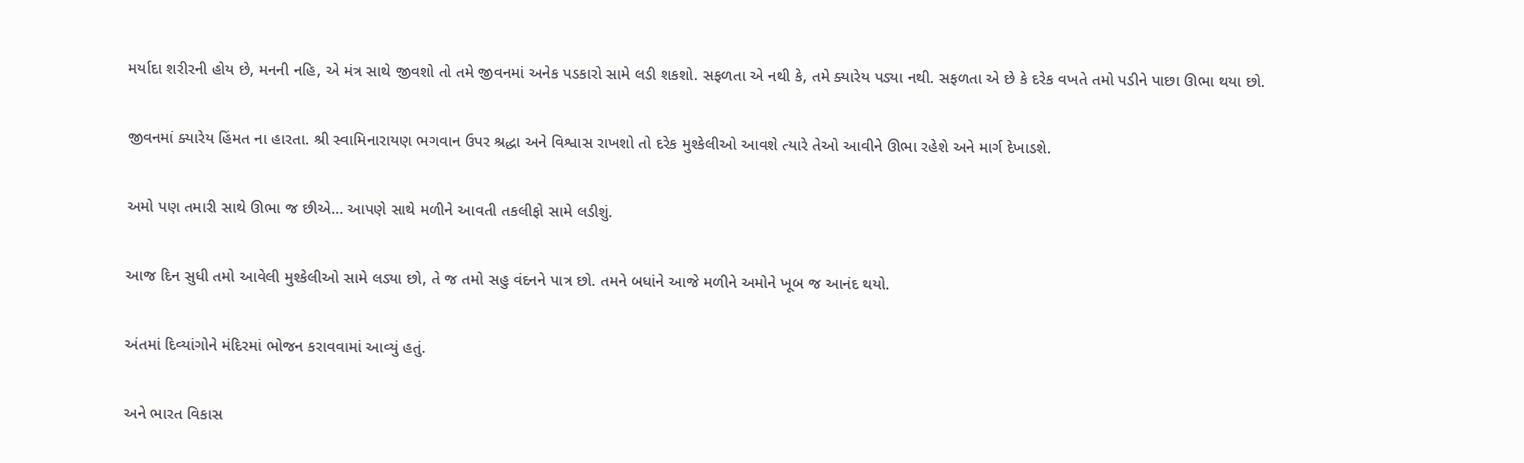મર્યાદા શરીરની હોય છે, મનની નહિ, એ મંત્ર સાથે જીવશો તો તમે જીવનમાં અનેક પડકારો સામે લડી શકશો. સફળતા એ નથી કે, તમે ક્યારેય પડ્યા નથી. સફળતા એ છે કે દરેક વખતે તમો પડીને પાછા ઊભા થયા છો.

જીવનમાં ક્યારેય હિંમત ના હારતા. શ્રી સ્વામિનારાયણ ભગવાન ઉપર શ્રદ્ધા અને વિશ્વાસ રાખશો તો દરેક મુશ્કેલીઓ આવશે ત્યારે તેઓ આવીને ઊભા રહેશે અને માર્ગ દેખાડશે.

અમો પણ તમારી સાથે ઊભા જ છીએ… આપણે સાથે મળીને આવતી તકલીફો સામે લડીશું.

આજ દિન સુધી તમો આવેલી મુશ્કેલીઓ સામે લડ્યા છો, તે જ તમો સહુ વંદનને પાત્ર છો. તમને બધાંને આજે મળીને અમોને ખૂબ જ આનંદ થયો.

અંતમાં દિવ્યાંગોને મંદિરમાં ભોજન કરાવવામાં આવ્યું હતું.

અને ભારત વિકાસ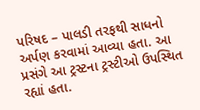પરિષદ – પાલડી તરફથી સાધનો અર્પણ કરવામાં આવ્યા હતા. આ પ્રસંગે આ ટ્રસ્ટના ટ્રસ્ટીઓ ઉપસ્થિત રહ્યાં હતા.